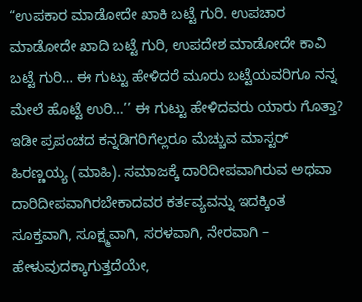“ಉಪಕಾರ ಮಾಡೋದೇ ಖಾಕಿ ಬಟ್ಟೆ ಗುರಿ. ಉಪಚಾರ ಮಾಡೋದೇ ಖಾದಿ ಬಟ್ಟೆ ಗುರಿ, ಉಪದೇಶ ಮಾಡೋದೇ ಕಾವಿ ಬಟ್ಟೆ ಗುರಿ… ಈ ಗುಟ್ಟು ಹೇಳಿದರೆ ಮೂರು ಬಟ್ಟೆಯವರಿಗೂ ನನ್ನ ಮೇಲೆ ಹೊಟ್ಟೆ ಉರಿ…’’ ಈ ಗುಟ್ಟು ಹೇಳಿದವರು ಯಾರು ಗೊತ್ತಾ? ಇಡೀ ಪ್ರಪಂಚದ ಕನ್ನಡಿಗರಿಗೆಲ್ಲರೂ ಮೆಚ್ಚುವ ಮಾಸ್ಟರ್ ಹಿರಣ್ಣಯ್ಯ (ಮಾಹಿ). ಸಮಾಜಕ್ಕೆ ದಾರಿದೀಪವಾಗಿರುವ ಅಥವಾ ದಾರಿದೀಪವಾಗಿರಬೇಕಾದವರ ಕರ್ತವ್ಯವನ್ನು ಇದಕ್ಕಿಂತ ಸೂಕ್ತವಾಗಿ, ಸೂಕ್ಷ್ಮವಾಗಿ, ಸರಳವಾಗಿ, ನೇರವಾಗಿ – ಹೇಳುವುದಕ್ಕಾಗುತ್ತದೆಯೇ,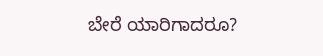ಬೇರೆ ಯಾರಿಗಾದರೂ?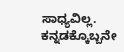ಸಾಧ್ಯವಿಲ್ಲ. ಕನ್ನಡಕ್ಕೊಬ್ಬನೇ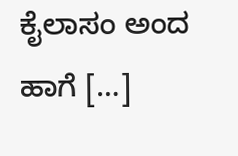ಕೈಲಾಸಂ ಅಂದ ಹಾಗೆ […]